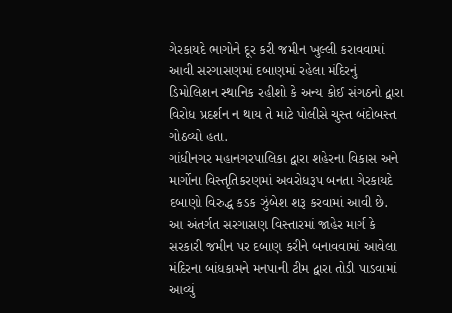ગેરકાયદે ભાગોને દૂર કરી જમીન ખુલ્લી કરાવવામાં આવી સરગાસણમાં દબાણમાં રહેલા મંદિરનું ડિમોલિશન સ્થાનિક રહીશો કે અન્ય કોઈ સંગઠનો દ્વારા વિરોધ પ્રદર્શન ન થાય તે માટે પોલીસે ચુસ્ત બંદોબસ્ત ગોઠવ્યો હતા.
ગાંધીનગર મહાનગરપાલિકા દ્વારા શહેરના વિકાસ અને માર્ગોના વિસ્તૃતિકરણમાં અવરોધરૂપ બનતા ગેરકાયદે દબાણો વિરુદ્ધ કડક ઝુંબેશ શરૂ કરવામાં આવી છે. આ અંતર્ગત સરગાસણ વિસ્તારમાં જાહેર માર્ગ કે સરકારી જમીન પર દબાણ કરીને બનાવવામાં આવેલા મંદિરના બાંધકામને મનપાની ટીમ દ્વારા તોડી પાડવામાં આવ્યું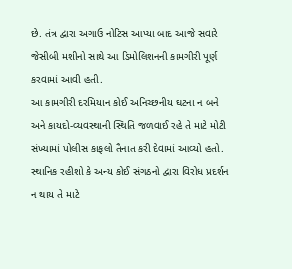છે. તંત્ર દ્વારા અગાઉ નોટિસ આપ્યા બાદ આજે સવારે જેસીબી મશીનો સાથે આ ડિમોલિશનની કામગીરી પૂર્ણ કરવામાં આવી હતી.
આ કામગીરી દરમિયાન કોઈ અનિચ્છનીય ઘટના ન બને અને કાયદો-વ્યવસ્થાની સ્થિતિ જળવાઈ રહે તે માટે મોટી સંખ્યામાં પોલીસ કાફલો તૈનાત કરી દેવામાં આવ્યો હતો. સ્થાનિક રહીશો કે અન્ય કોઈ સંગઠનો દ્વારા વિરોધ પ્રદર્શન ન થાય તે માટે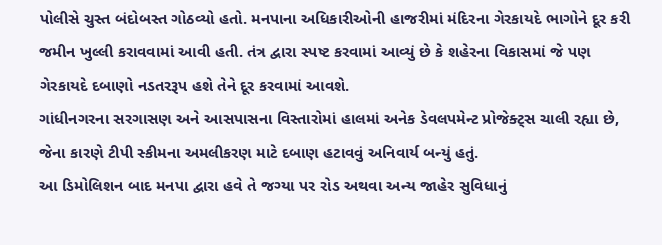પોલીસે ચુસ્ત બંદોબસ્ત ગોઠવ્યો હતો. મનપાના અધિકારીઓની હાજરીમાં મંદિરના ગેરકાયદે ભાગોને દૂર કરી જમીન ખુલ્લી કરાવવામાં આવી હતી. તંત્ર દ્વારા સ્પષ્ટ કરવામાં આવ્યું છે કે શહેરના વિકાસમાં જે પણ ગેરકાયદે દબાણો નડતરરૂપ હશે તેને દૂર કરવામાં આવશે.
ગાંધીનગરના સરગાસણ અને આસપાસના વિસ્તારોમાં હાલમાં અનેક ડેવલપમેન્ટ પ્રોજેક્ટ્સ ચાલી રહ્યા છે, જેના કારણે ટીપી સ્કીમના અમલીકરણ માટે દબાણ હટાવવું અનિવાર્ય બન્યું હતું.
આ ડિમોલિશન બાદ મનપા દ્વારા હવે તે જગ્યા પર રોડ અથવા અન્ય જાહેર સુવિધાનું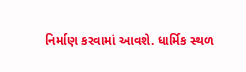નિર્માણ કરવામાં આવશે. ધાર્મિક સ્થળ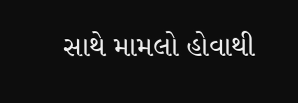સાથે મામલો હોવાથી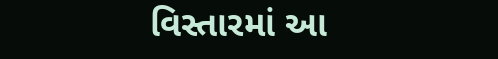વિસ્તારમાં આ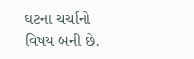ઘટના ચર્ચાનો વિષય બની છે.